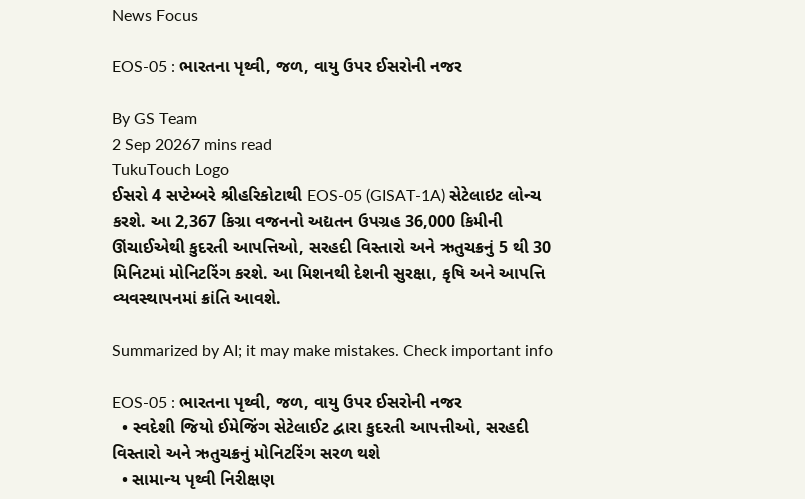News Focus

EOS-05 : ભારતના પૃથ્વી, જળ, વાયુ ઉપર ઈસરોની નજર

By GS Team
2 Sep 20267 mins read
TukuTouch Logo
ઈસરો 4 સપ્ટેમ્બરે શ્રીહરિકોટાથી EOS-05 (GISAT-1A) સેટેલાઇટ લોન્ચ કરશે. આ 2,367 કિગ્રા વજનનો અદ્યતન ઉપગ્રહ 36,000 કિમીની ઊંચાઈએથી કુદરતી આપત્તિઓ, સરહદી વિસ્તારો અને ઋતુચક્રનું 5 થી 30 મિનિટમાં મોનિટરિંગ કરશે. આ મિશનથી દેશની સુરક્ષા, કૃષિ અને આપત્તિ વ્યવસ્થાપનમાં ક્રાંતિ આવશે.

Summarized by AI; it may make mistakes. Check important info

EOS-05 : ભારતના પૃથ્વી, જળ, વાયુ ઉપર ઈસરોની નજર
  • સ્વદેશી જિયો ઈમેજિંગ સેટેલાઈટ દ્વારા કુદરતી આપત્તીઓ, સરહદી વિસ્તારો અને ઋતુચક્રનું મોનિટરિંગ સરળ થશે
  • સામાન્ય પૃથ્વી નિરીક્ષણ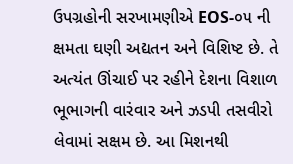ઉપગ્રહોની સરખામણીએ EOS-૦૫ ની ક્ષમતા ઘણી અદ્યતન અને વિશિષ્ટ છે. તે અત્યંત ઊંચાઈ પર રહીને દેશના વિશાળ ભૂભાગની વારંવાર અને ઝડપી તસવીરો લેવામાં સક્ષમ છે. આ મિશનથી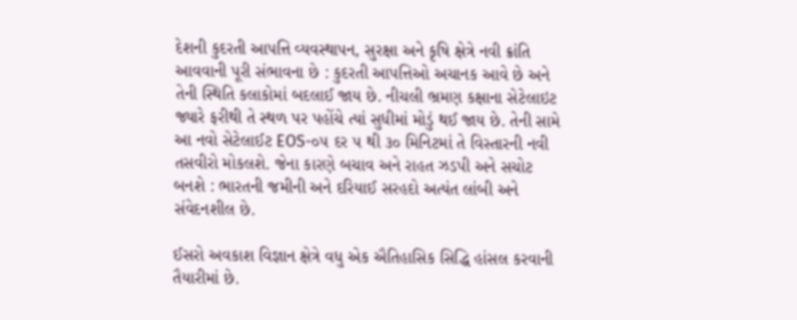દેશની કુદરતી આપત્તિ વ્યવસ્થાપન, સુરક્ષા અને કૃષિ ક્ષેત્રે નવી ક્રાંતિ આવવાની પૂરી સંભાવના છે : કુદરતી આપત્તિઓ અચાનક આવે છે અને તેની સ્થિતિ કલાકોમાં બદલાઈ જાય છે. નીચલી ભ્રમણ કક્ષાના સેટેલાઇટ જ્યારે ફરીથી તે સ્થળ પર પહોંચે ત્યાં સુધીમાં મોડું થઈ જાય છે. તેની સામે આ નવો સેટેલાઈટ EOS-૦૫ દર ૫ થી ૩૦ મિનિટમાં તે વિસ્તારની નવી તસવીરો મોકલશે. જેના કારણે બચાવ અને રાહત ઝડપી અને સચોટ બનશે : ભારતની જમીની અને દરિયાઈ સરહદો અત્યંત લાંબી અને સંવેદનશીલ છે.

ઈસરો અવકાશ વિજ્ઞાન ક્ષેત્રે વધુ એક ઐતિહાસિક સિદ્ધિ હાંસલ કરવાની તૈયારીમાં છે.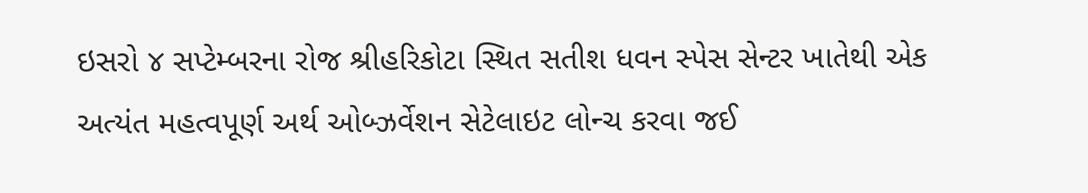ઇસરો ૪ સપ્ટેમ્બરના રોજ શ્રીહરિકોટા સ્થિત સતીશ ધવન સ્પેસ સેન્ટર ખાતેથી એક અત્યંત મહત્વપૂર્ણ અર્થ ઓબ્ઝર્વેશન સેટેલાઇટ લોન્ચ કરવા જઈ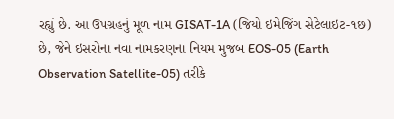રહ્યું છે. આ ઉપગ્રહનું મૂળ નામ GISAT-1A (જિયો ઇમેજિંગ સેટેલાઇટ-૧છ) છે, જેને ઇસરોના નવા નામકરણના નિયમ મુજબ EOS-05 (Earth Observation Satellite-05) તરીકે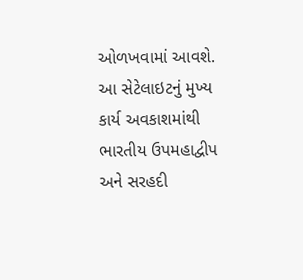ઓળખવામાં આવશે. આ સેટેલાઇટનું મુખ્ય કાર્ય અવકાશમાંથી ભારતીય ઉપમહાદ્વીપ અને સરહદી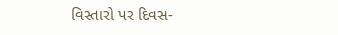વિસ્તારો પર દિવસ-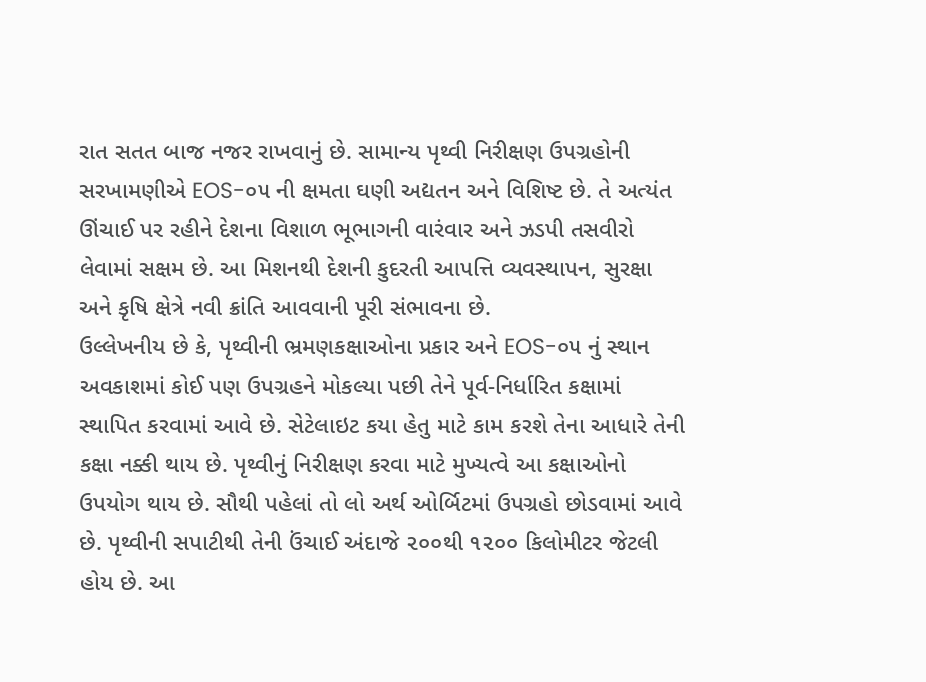રાત સતત બાજ નજર રાખવાનું છે. સામાન્ય પૃથ્વી નિરીક્ષણ ઉપગ્રહોની સરખામણીએ EOS-૦૫ ની ક્ષમતા ઘણી અદ્યતન અને વિશિષ્ટ છે. તે અત્યંત ઊંચાઈ પર રહીને દેશના વિશાળ ભૂભાગની વારંવાર અને ઝડપી તસવીરો લેવામાં સક્ષમ છે. આ મિશનથી દેશની કુદરતી આપત્તિ વ્યવસ્થાપન, સુરક્ષા અને કૃષિ ક્ષેત્રે નવી ક્રાંતિ આવવાની પૂરી સંભાવના છે.
ઉલ્લેખનીય છે કે, પૃથ્વીની ભ્રમણકક્ષાઓના પ્રકાર અને EOS-૦૫ નું સ્થાન અવકાશમાં કોઈ પણ ઉપગ્રહને મોકલ્યા પછી તેને પૂર્વ-નિર્ધારિત કક્ષામાં સ્થાપિત કરવામાં આવે છે. સેટેલાઇટ કયા હેતુ માટે કામ કરશે તેના આધારે તેની કક્ષા નક્કી થાય છે. પૃથ્વીનું નિરીક્ષણ કરવા માટે મુખ્યત્વે આ કક્ષાઓનો ઉપયોગ થાય છે. સૌથી પહેલાં તો લો અર્થ ઓર્બિટમાં ઉપગ્રહો છોડવામાં આવે છે. પૃથ્વીની સપાટીથી તેની ઉંચાઈ અંદાજે ૨૦૦થી ૧૨૦૦ કિલોમીટર જેટલી હોય છે. આ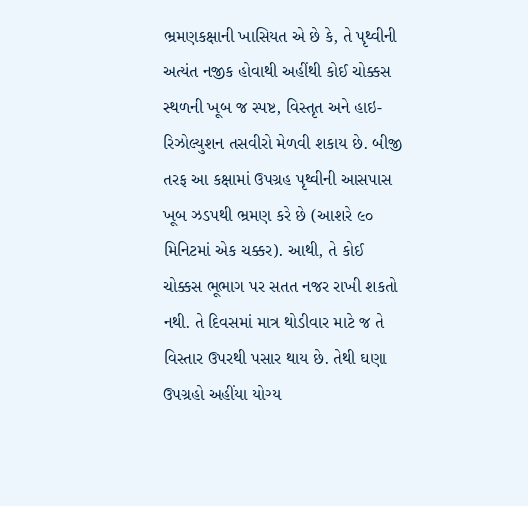ભ્રમણકક્ષાની ખાસિયત એ છે કે, તે પૃથ્વીની અત્યંત નજીક હોવાથી અહીંથી કોઈ ચોક્કસ સ્થળની ખૂબ જ સ્પષ્ટ, વિસ્તૃત અને હાઇ-રિઝોલ્યુશન તસવીરો મેળવી શકાય છે. બીજી તરફ આ કક્ષામાં ઉપગ્રહ પૃથ્વીની આસપાસ ખૂબ ઝડપથી ભ્રમણ કરે છે (આશરે ૯૦ મિનિટમાં એક ચક્કર). આથી, તે કોઈ ચોક્કસ ભૂભાગ પર સતત નજર રાખી શકતો નથી. તે દિવસમાં માત્ર થોડીવાર માટે જ તે વિસ્તાર ઉપરથી પસાર થાય છે. તેથી ઘણા ઉપગ્રહો અહીંયા યોગ્ય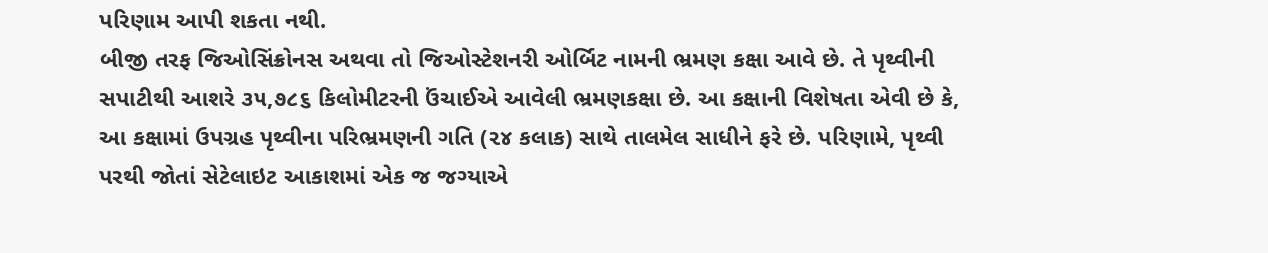પરિણામ આપી શકતા નથી.
બીજી તરફ જિઓસિંક્રોનસ અથવા તો જિઓસ્ટેશનરી ઓર્બિટ નામની ભ્રમણ કક્ષા આવે છે. તે પૃથ્વીની સપાટીથી આશરે ૩૫,૭૮૬ કિલોમીટરની ઉંચાઈએ આવેલી ભ્રમણકક્ષા છે. આ કક્ષાની વિશેષતા એવી છે કે, આ કક્ષામાં ઉપગ્રહ પૃથ્વીના પરિભ્રમણની ગતિ (૨૪ કલાક) સાથે તાલમેલ સાધીને ફરે છે. પરિણામે, પૃથ્વી પરથી જોતાં સેટેલાઇટ આકાશમાં એક જ જગ્યાએ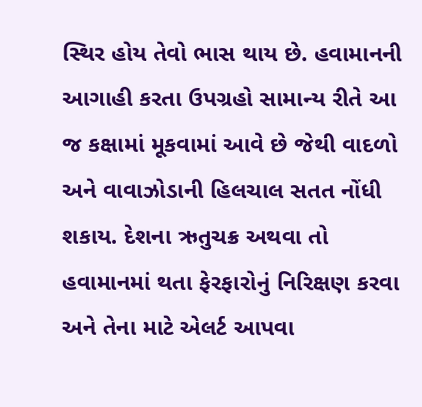સ્થિર હોય તેવો ભાસ થાય છે. હવામાનની આગાહી કરતા ઉપગ્રહો સામાન્ય રીતે આ જ કક્ષામાં મૂકવામાં આવે છે જેથી વાદળો અને વાવાઝોડાની હિલચાલ સતત નોંધી શકાય. દેશના ઋતુચક્ર અથવા તો હવામાનમાં થતા ફેરફારોનું નિરિક્ષણ કરવા અને તેના માટે એલર્ટ આપવા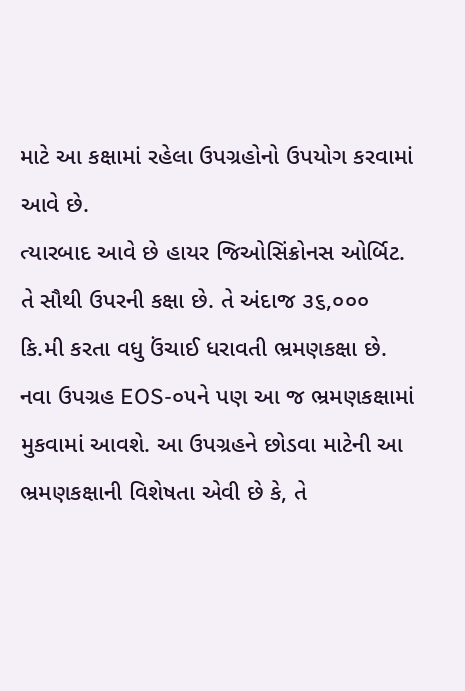માટે આ કક્ષામાં રહેલા ઉપગ્રહોનો ઉપયોગ કરવામાં આવે છે.
ત્યારબાદ આવે છે હાયર જિઓસિંક્રોનસ ઓર્બિટ. તે સૌથી ઉપરની કક્ષા છે. તે અંદાજ ૩૬,૦૦૦ કિ.મી કરતા વધુ ઉંચાઈ ધરાવતી ભ્રમણકક્ષા છે. નવા ઉપગ્રહ EOS-૦૫ને પણ આ જ ભ્રમણકક્ષામાં મુકવામાં આવશે. આ ઉપગ્રહને છોડવા માટેની આ ભ્રમણકક્ષાની વિશેષતા એવી છે કે, તે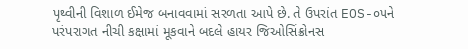પૃથ્વીની વિશાળ ઈમેજ બનાવવામાં સરળતા આપે છે. તે ઉપરાંત EOS-૦૫ને પરંપરાગત નીચી કક્ષામાં મૂકવાને બદલે હાયર જિઓસિંક્રોનસ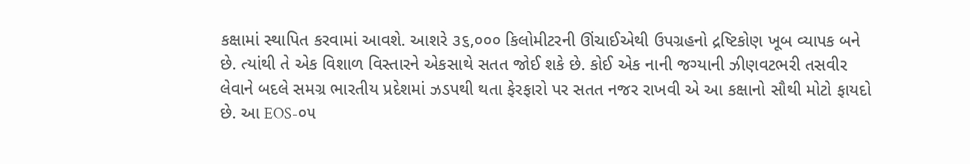કક્ષામાં સ્થાપિત કરવામાં આવશે. આશરે ૩૬,૦૦૦ કિલોમીટરની ઊંચાઈએથી ઉપગ્રહનો દ્રષ્ટિકોણ ખૂબ વ્યાપક બને છે. ત્યાંથી તે એક વિશાળ વિસ્તારને એકસાથે સતત જોઈ શકે છે. કોઈ એક નાની જગ્યાની ઝીણવટભરી તસવીર લેવાને બદલે સમગ્ર ભારતીય પ્રદેશમાં ઝડપથી થતા ફેરફારો પર સતત નજર રાખવી એ આ કક્ષાનો સૌથી મોટો ફાયદો છે. આ EOS-૦૫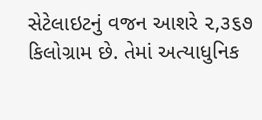સેટેલાઇટનું વજન આશરે ૨,૩૬૭ કિલોગ્રામ છે. તેમાં અત્યાધુનિક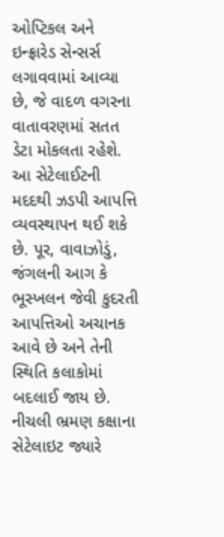ઓપ્ટિકલ અને ઇન્ફ્રારેડ સેન્સર્સ લગાવવામાં આવ્યા છે, જે વાદળ વગરના વાતાવરણમાં સતત ડેટા મોકલતા રહેશે.
આ સેટેલાઈટની મદદથી ઝડપી આપત્તિ વ્યવસ્થાપન થઈ શકે છે. પૂર, વાવાઝોડું, જંગલની આગ કે ભૂસ્ખલન જેવી કુદરતી આપત્તિઓ અચાનક આવે છે અને તેની સ્થિતિ કલાકોમાં બદલાઈ જાય છે. નીચલી ભ્રમણ કક્ષાના સેટેલાઇટ જ્યારે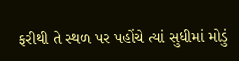ફરીથી તે સ્થળ પર પહોંચે ત્યાં સુધીમાં મોડું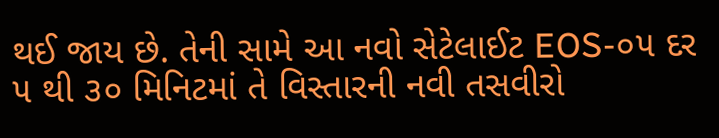થઈ જાય છે. તેની સામે આ નવો સેટેલાઈટ EOS-૦૫ દર ૫ થી ૩૦ મિનિટમાં તે વિસ્તારની નવી તસવીરો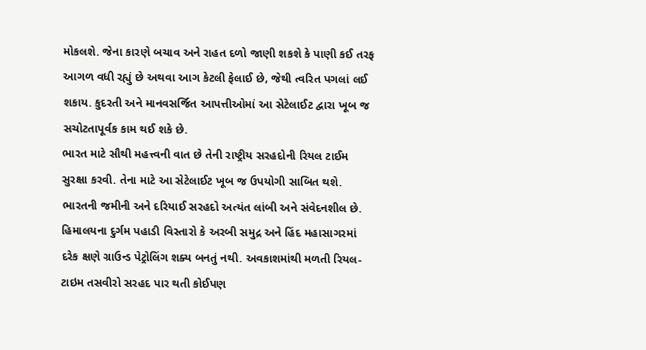મોકલશે. જેના કારણે બચાવ અને રાહત દળો જાણી શકશે કે પાણી કઈ તરફ આગળ વધી રહ્યું છે અથવા આગ કેટલી ફેલાઈ છે, જેથી ત્વરિત પગલાં લઈ શકાય. કુદરતી અને માનવસર્જિત આપત્તીઓમાં આ સેટેલાઈટ દ્વારા ખૂબ જ સચોટતાપૂર્વક કામ થઈ શકે છે.
ભારત માટે સૌથી મહત્ત્વની વાત છે તેની રાષ્ટ્રીય સરહદોની રિયલ ટાઈમ સુરક્ષા કરવી. તેના માટે આ સેટેલાઈટ ખૂબ જ ઉપયોગી સાબિત થશે. ભારતની જમીની અને દરિયાઈ સરહદો અત્યંત લાંબી અને સંવેદનશીલ છે. હિમાલયના દુર્ગમ પહાડી વિસ્તારો કે અરબી સમુદ્ર અને હિંદ મહાસાગરમાં દરેક ક્ષણે ગ્રાઉન્ડ પેટ્રોલિંગ શક્ય બનતું નથી. અવકાશમાંથી મળતી રિયલ-ટાઇમ તસવીરો સરહદ પાર થતી કોઈપણ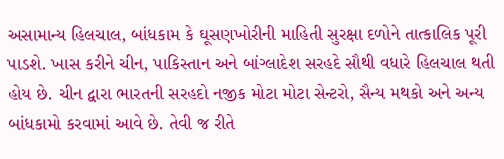અસામાન્ય હિલચાલ, બાંધકામ કે ઘૂસણખોરીની માહિતી સુરક્ષા દળોને તાત્કાલિક પૂરી પાડશે. ખાસ કરીને ચીન, પાકિસ્તાન અને બાંગ્લાદેશ સરહદે સૌથી વધારે હિલચાલ થતી હોય છે. ચીન દ્વારા ભારતની સરહદો નજીક મોટા મોટા સેન્ટરો, સૈન્ય મથકો અને અન્ય બાંધકામો કરવામાં આવે છે. તેવી જ રીતે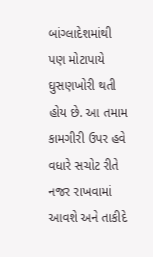બાંગ્લાદેશમાંથી પણ મોટાપાયે ઘુસણખોરી થતી હોય છે. આ તમામ કામગીરી ઉપર હવે વધારે સચોટ રીતે નજર રાખવામાં આવશે અને તાકીદે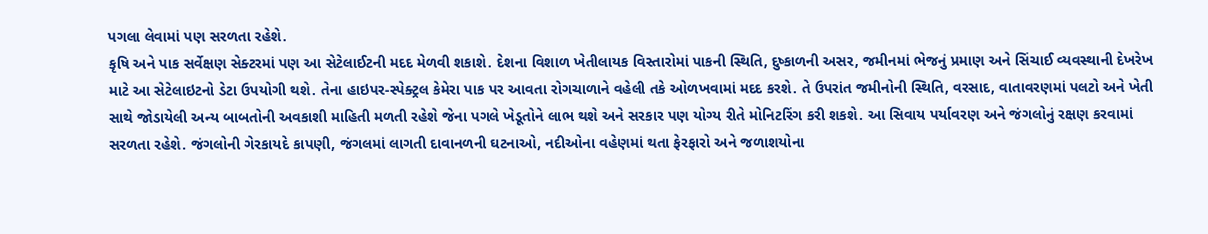પગલા લેવામાં પણ સરળતા રહેશે.
કૃષિ અને પાક સર્વેક્ષણ સેક્ટરમાં પણ આ સેટેલાઈટની મદદ મેળવી શકાશે. દેશના વિશાળ ખેતીલાયક વિસ્તારોમાં પાકની સ્થિતિ, દુષ્કાળની અસર, જમીનમાં ભેજનું પ્રમાણ અને સિંચાઈ વ્યવસ્થાની દેખરેખ માટે આ સેટેલાઇટનો ડેટા ઉપયોગી થશે. તેના હાઇપર-સ્પેક્ટ્રલ કેમેરા પાક પર આવતા રોગચાળાને વહેલી તકે ઓળખવામાં મદદ કરશે. તે ઉપરાંત જમીનોની સ્થિતિ, વરસાદ, વાતાવરણમાં પલટો અને ખેતી સાથે જોડાયેલી અન્ય બાબતોની અવકાશી માહિતી મળતી રહેશે જેના પગલે ખેડૂતોને લાભ થશે અને સરકાર પણ યોગ્ય રીતે મોનિટરિંગ કરી શકશે. આ સિવાય પર્યાવરણ અને જંગલોનું રક્ષણ કરવામાં સરળતા રહેશે. જંગલોની ગેરકાયદે કાપણી, જંગલમાં લાગતી દાવાનળની ઘટનાઓ, નદીઓના વહેણમાં થતા ફેરફારો અને જળાશયોના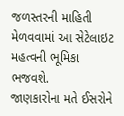જળસ્તરની માહિતી મેળવવામાં આ સેટેલાઇટ મહત્વની ભૂમિકા ભજવશે.
જાણકારોના મતે ઈસરોને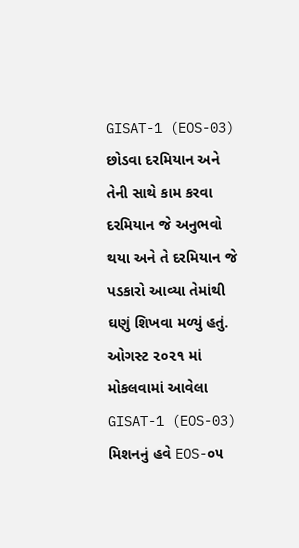GISAT-1 (EOS-03) છોડવા દરમિયાન અને તેની સાથે કામ કરવા દરમિયાન જે અનુભવો થયા અને તે દરમિયાન જે પડકારો આવ્યા તેમાંથી ઘણું શિખવા મળ્યું હતું.
ઓગસ્ટ ૨૦૨૧ માં મોકલવામાં આવેલા GISAT-1 (EOS-03) મિશનનું હવે EOS-૦૫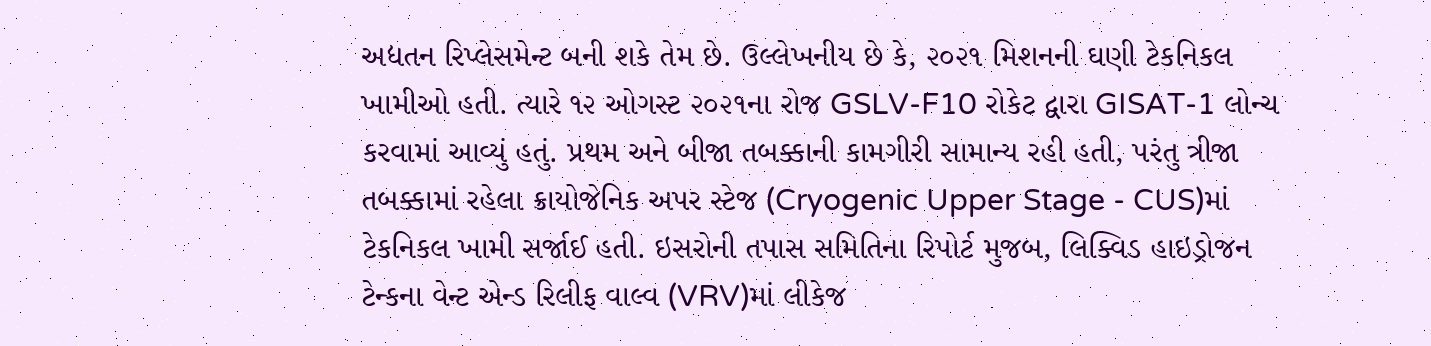અદ્યતન રિપ્લેસમેન્ટ બની શકે તેમ છે. ઉલ્લેખનીય છે કે, ૨૦૨૧ મિશનની ઘણી ટેકનિકલ ખામીઓ હતી. ત્યારે ૧૨ ઓગસ્ટ ૨૦૨૧ના રોજ GSLV-F10 રોકેટ દ્વારા GISAT-1 લોન્ચ કરવામાં આવ્યું હતું. પ્રથમ અને બીજા તબક્કાની કામગીરી સામાન્ય રહી હતી, પરંતુ ત્રીજા તબક્કામાં રહેલા ક્રાયોજેનિક અપર સ્ટેજ (Cryogenic Upper Stage - CUS)માં ટેકનિકલ ખામી સર્જાઈ હતી. ઇસરોની તપાસ સમિતિના રિપોર્ટ મુજબ, લિક્વિડ હાઇડ્રોજન ટેન્કના વેન્ટ એન્ડ રિલીફ વાલ્વ (VRV)માં લીકેજ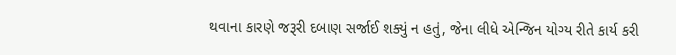થવાના કારણે જરૂરી દબાણ સર્જાઈ શક્યું ન હતું, જેના લીધે એન્જિન યોગ્ય રીતે કાર્ય કરી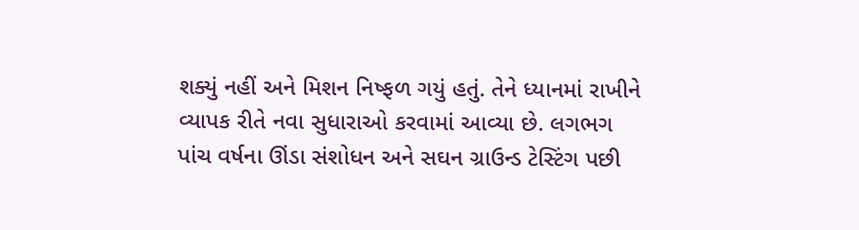શક્યું નહીં અને મિશન નિષ્ફળ ગયું હતું. તેને ધ્યાનમાં રાખીને વ્યાપક રીતે નવા સુધારાઓ કરવામાં આવ્યા છે. લગભગ પાંચ વર્ષના ઊંડા સંશોધન અને સઘન ગ્રાઉન્ડ ટેસ્ટિંગ પછી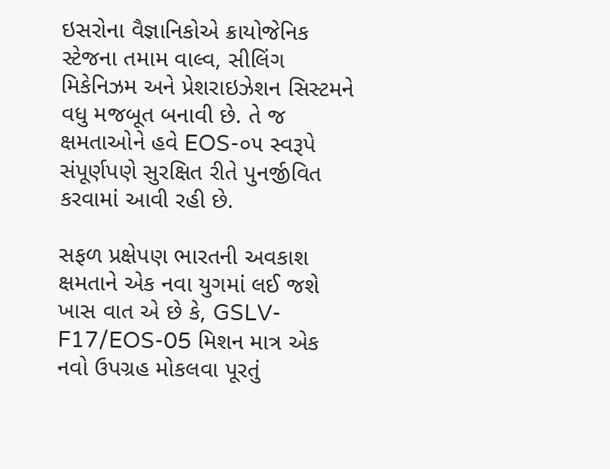ઇસરોના વૈજ્ઞાનિકોએ ક્રાયોજેનિક સ્ટેજના તમામ વાલ્વ, સીલિંગ મિકેનિઝમ અને પ્રેશરાઇઝેશન સિસ્ટમને વધુ મજબૂત બનાવી છે. તે જ ક્ષમતાઓને હવે EOS-૦૫ સ્વરૂપે સંપૂર્ણપણે સુરક્ષિત રીતે પુનર્જીવિત કરવામાં આવી રહી છે.

સફળ પ્રક્ષેપણ ભારતની અવકાશ ક્ષમતાને એક નવા યુગમાં લઈ જશે
ખાસ વાત એ છે કે, GSLV-F17/EOS-05 મિશન માત્ર એક નવો ઉપગ્રહ મોકલવા પૂરતું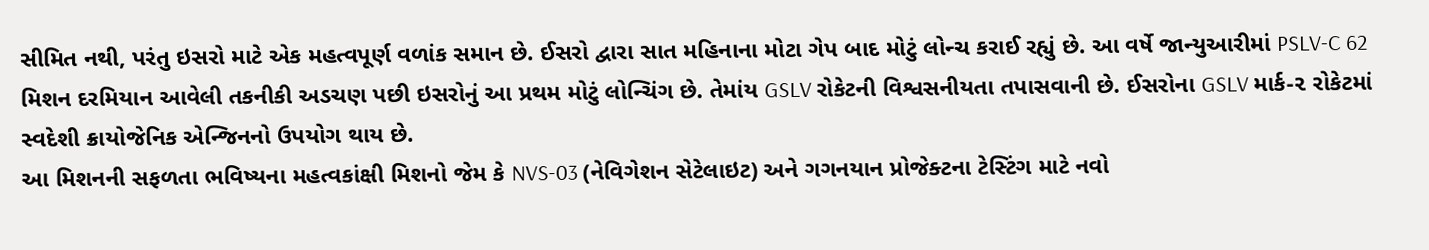સીમિત નથી, પરંતુ ઇસરો માટે એક મહત્વપૂર્ણ વળાંક સમાન છે. ઈસરો દ્વારા સાત મહિનાના મોટા ગેપ બાદ મોટું લોન્ચ કરાઈ રહ્યું છે. આ વર્ષે જાન્યુઆરીમાં PSLV-C 62 મિશન દરમિયાન આવેલી તકનીકી અડચણ પછી ઇસરોનું આ પ્રથમ મોટું લોન્ચિંગ છે. તેમાંય GSLV રોકેટની વિશ્વસનીયતા તપાસવાની છે. ઈસરોના GSLV માર્ક-૨ રોકેટમાં સ્વદેશી ક્રાયોજેનિક એન્જિનનો ઉપયોગ થાય છે.
આ મિશનની સફળતા ભવિષ્યના મહત્વકાંક્ષી મિશનો જેમ કે NVS-03 (નેવિગેશન સેટેલાઇટ) અને ગગનયાન પ્રોજેક્ટના ટેસ્ટિંગ માટે નવો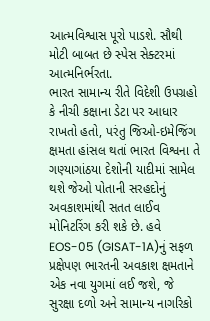આત્મવિશ્વાસ પૂરો પાડશે. સૌથી મોટી બાબત છે સ્પેસ સેક્ટરમાં આત્મનિર્ભરતા.
ભારત સામાન્ય રીતે વિદેશી ઉપગ્રહો કે નીચી કક્ષાના ડેટા પર આધાર રાખતો હતો, પરંતુ જિઓ-ઇમેજિંગ ક્ષમતા હાંસલ થતાં ભારત વિશ્વના તે ગણ્યાગાંઠયા દેશોની યાદીમાં સામેલ થશે જેઓ પોતાની સરહદોનું અવકાશમાંથી સતત લાઈવ મોનિટરિંગ કરી શકે છે. હવે EOS-05 (GISAT-1A)નું સફળ પ્રક્ષેપણ ભારતની અવકાશ ક્ષમતાને એક નવા યુગમાં લઈ જશે, જે સુરક્ષા દળો અને સામાન્ય નાગરિકો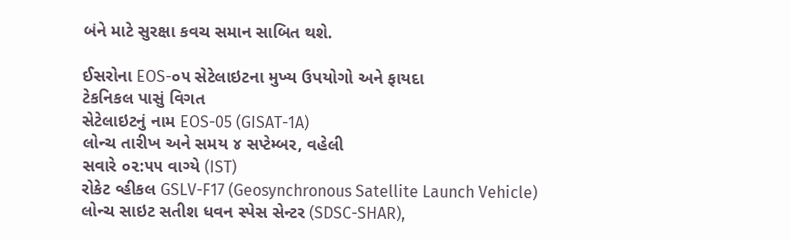બંને માટે સુરક્ષા કવચ સમાન સાબિત થશે.

ઈસરોના EOS-૦૫ સેટેલાઇટના મુખ્ય ઉપયોગો અને ફાયદા
ટેકનિકલ પાસું વિગત
સેટેલાઇટનું નામ EOS-05 (GISAT-1A)
લોન્ચ તારીખ અને સમય ૪ સપ્ટેમ્બર, વહેલી
સવારે ૦૨:૫૫ વાગ્યે (IST)
રોકેટ વ્હીકલ GSLV-F17 (Geosynchronous Satellite Launch Vehicle)
લોન્ચ સાઇટ સતીશ ધવન સ્પેસ સેન્ટર (SDSC-SHAR),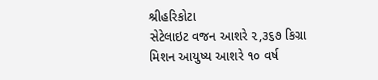શ્રીહરિકોટા
સેટેલાઇટ વજન આશરે ૨,૩૬૭ કિગ્રા
મિશન આયુષ્ય આશરે ૧૦ વર્ષ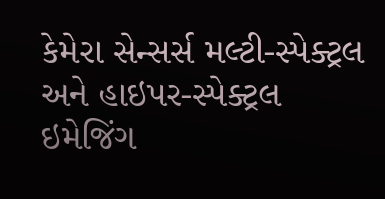કેમેરા સેન્સર્સ મલ્ટી-સ્પેક્ટ્રલ અને હાઇપર-સ્પેક્ટ્રલ ઇમેજિંગ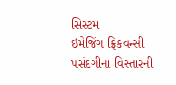સિસ્ટમ
ઇમેજિંગ ફ્રિકવન્સી પસંદગીના વિસ્તારની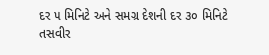દર ૫ મિનિટે અને સમગ્ર દેશની દર ૩૦ મિનિટે તસવીર